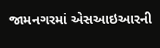જામનગરમાં એસઆઇઆરની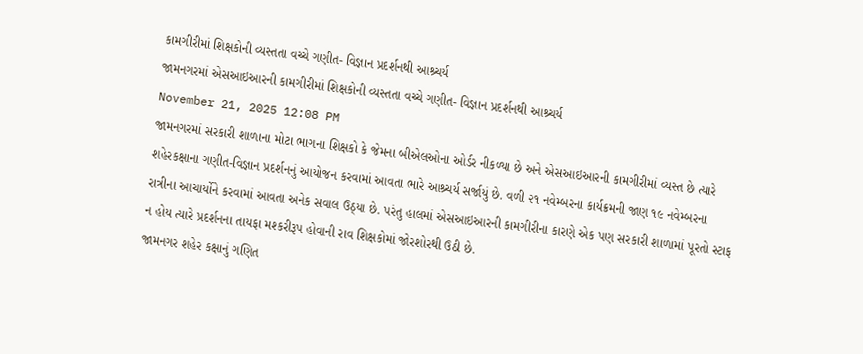કામગીરીમાં શિક્ષકોની વ્યસ્તતા વચ્ચે ગણીત- વિજ્ઞાન પ્રદર્શનથી આશ્ર્ચર્ય
જામનગરમાં એસઆઇઆરની કામગીરીમાં શિક્ષકોની વ્યસ્તતા વચ્ચે ગણીત- વિજ્ઞાન પ્રદર્શનથી આશ્ર્ચર્ય
November 21, 2025 12:08 PM
જામનગરમાં સરકારી શાળાના મોટા ભાગના શિક્ષકો કે જેમના બીએલઓના ઓર્ડર નીકળ્યા છે અને એસઆઇઆરની કામગીરીમાં વ્યસ્ત છે ત્યારે શહેરકક્ષાના ગણીત-વિજ્ઞાન પ્રદર્શનનું આયોજન કરવામાં આવતા ભારે આશ્ર્ચર્ય સર્જાયું છે. વળી ૨૧ નવેમ્બરના કાર્યક્રમની જાણ ૧૯ નવેમ્બરના રાત્રીના આચાર્યોને કરવામાં આવતા અનેક સવાલ ઉઠ્યા છે. પરંતુ હાલમાં એસઆઇઆરની કામગીરીના કારણે એક પણ સરકારી શાળામાં પૂરતો સ્ટાફ ન હોય ત્યારે પ્રદર્શનના તાયફા મશ્કરીરૂપ હોવાની રાવ શિક્ષકોમાં જોરશોરથી ઉઠી છે.
જામનગર શહેર કક્ષાનું ગણિત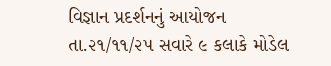વિજ્ઞાન પ્રદર્શનનું આયોજન તા.૨૧/૧૧/૨૫ સવારે ૯ કલાકે મોડેલ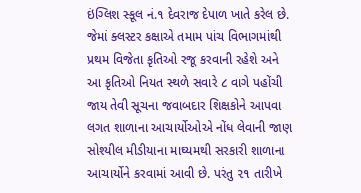ઇંગ્લિશ સ્કૂલ નં.૧ દેવરાજ દેપાળ ખાતે કરેલ છે. જેમાં ક્લસ્ટર કક્ષાએ તમામ પાંચ વિભાગમાંથી પ્રથમ વિજેતા કૃતિઓ રજૂ કરવાની રહેશે અને આ કૃતિઓ નિયત સ્થળે સવારે ૮ વાગે પહોંચી જાય તેવી સૂચના જવાબદાર શિક્ષકોને આપવા લગત શાળાના આચાર્યોઓએ નોંધ લેવાની જાણ સોશ્યીલ મીડીયાના માઘ્યમથી સરકારી શાળાના આચાર્યોને કરવામાં આવી છે. પરંતુ ૨૧ તારીખે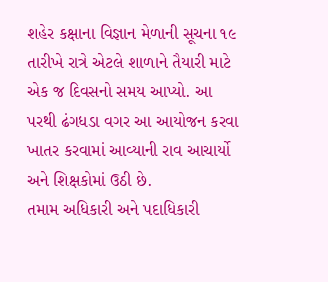શહેર કક્ષાના વિજ્ઞાન મેળાની સૂચના ૧૯ તારીખે રાત્રે એટલે શાળાને તૈયારી માટે એક જ દિવસનો સમય આપ્યો. આ પરથી ઢંગધડા વગર આ આયોજન કરવા ખાતર કરવામાં આવ્યાની રાવ આચાર્યો અને શિક્ષકોમાં ઉઠી છે.
તમામ અધિકારી અને પદાધિકારી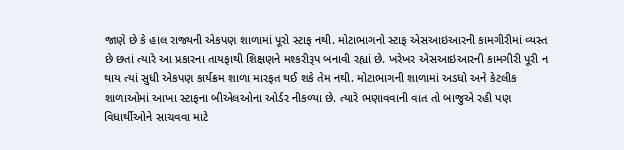જાણે છે કે હાલ રાજ્યની એકપણ શાળામાં પૂરો સ્ટાફ નથી. મોટાભાગનો સ્ટાફ એસઆઇઆરની કામગીરીમાં વ્યસ્ત છે છતાં ત્યારે આ પ્રકારના તાયફાથી શિક્ષણને મશ્કરીરૂપ બનાવી રહ્યાં છે. ખરેખર એસઆઇઆરની કામગીરી પૂરી ન થાય ત્યાં સુધી એકપણ કાર્યક્રમ શાળા મારફત થઈ શકે તેમ નથી. મોટાભાગની શાળામાં અડધો અને કેટલીક શાળાઓમાં આખા સ્ટાફના બીએલઓના ઓર્ડર નીકળ્યા છે. ત્યારે ભણાવવાની વાત તો બાજુએ રહી પણ વિધાર્થીઓને સાચવવા માટે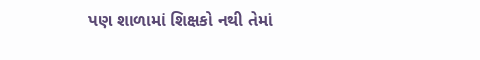પણ શાળામાં શિક્ષકો નથી તેમાં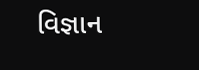વિજ્ઞાન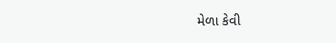મેળા કેવી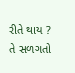રીતે થાય ? તે સળગતો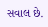સવાલ છે.